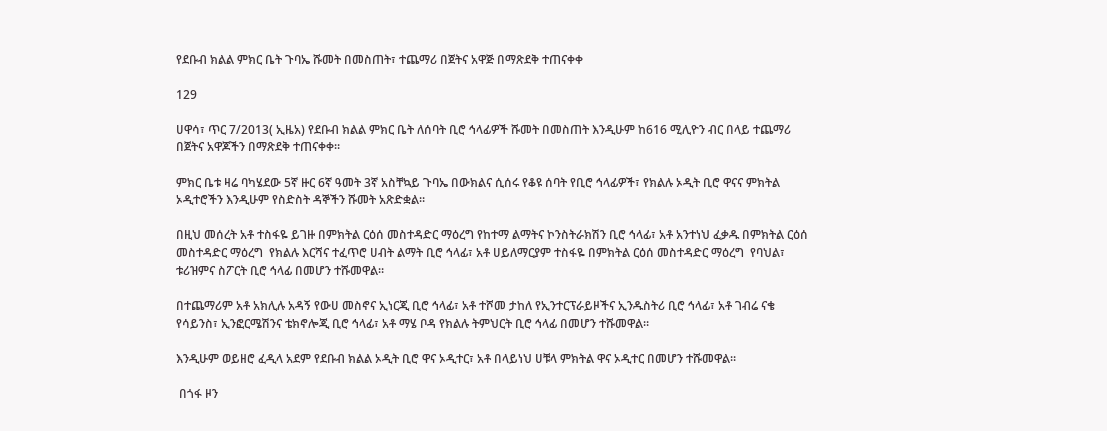የደቡብ ክልል ምክር ቤት ጉባኤ ሹመት በመስጠት፣ ተጨማሪ በጀትና አዋጅ በማጽደቅ ተጠናቀቀ

129

ሀዋሳ፣ ጥር 7/2013( ኢዜአ) የደቡብ ክልል ምክር ቤት ለሰባት ቢሮ ኅላፊዎች ሹመት በመስጠት እንዲሁም ከ616 ሚሊዮን ብር በላይ ተጨማሪ በጀትና አዋጆችን በማጽደቅ ተጠናቀቀ።

ምክር ቤቱ ዛሬ ባካሄደው 5ኛ ዙር 6ኛ ዓመት 3ኛ አስቸኳይ ጉባኤ በውክልና ሲሰሩ የቆዩ ሰባት የቢሮ ኅላፊዎች፣ የክልሉ ኦዲት ቢሮ ዋናና ምክትል ኦዲተሮችን እንዲሁም የስድስት ዳኞችን ሹመት አጽድቋል።

በዚህ መሰረት አቶ ተስፋዬ ይገዙ በምክትል ርዕሰ መስተዳድር ማዕረግ የከተማ ልማትና ኮንስትራክሽን ቢሮ ኅላፊ፣ አቶ አንተነህ ፈቃዱ በምክትል ርዕሰ መስተዳድር ማዕረግ  የክልሉ እርሻና ተፈጥሮ ሀብት ልማት ቢሮ ኅላፊ፣ አቶ ሀይለማርያም ተስፋዬ በምክትል ርዕሰ መስተዳድር ማዕረግ  የባህል፣ ቱሪዝምና ስፖርት ቢሮ ኅላፊ በመሆን ተሹመዋል።

በተጨማሪም አቶ አክሊሉ አዳኝ የውሀ መስኖና ኢነርጂ ቢሮ ኅላፊ፣ አቶ ተሾመ ታከለ የኢንተርፕራይዞችና ኢንዱስትሪ ቢሮ ኅላፊ፣ አቶ ገብሬ ናቄ የሳይንስ፣ ኢንፎርሜሽንና ቴክኖሎጂ ቢሮ ኅላፊ፣ አቶ ማሄ ቦዳ የክልሉ ትምህርት ቢሮ ኅላፊ በመሆን ተሹመዋል።

እንዲሁም ወይዘሮ ፈዲላ አደም የደቡብ ክልል ኦዲት ቢሮ ዋና ኦዲተር፣ አቶ በላይነህ ሀቹላ ምክትል ዋና ኦዲተር በመሆን ተሹመዋል።

 በጎፋ ዞን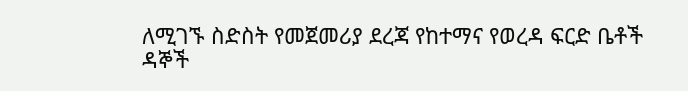ለሚገኙ ስድስት የመጀመሪያ ደረጃ የከተማና የወረዳ ፍርድ ቤቶች ዳኞች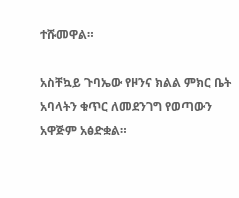ተሹመዋል።

አስቸኳይ ጉባኤው የዞንና ክልል ምክር ቤት አባላትን ቁጥር ለመደንገግ የወጣውን አዋጅም አፅድቋል።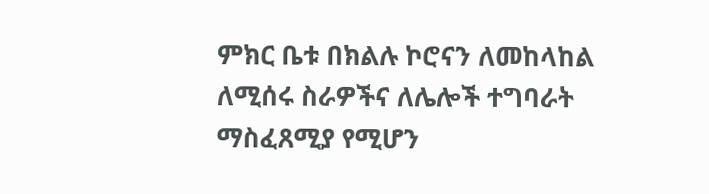ምክር ቤቱ በክልሉ ኮሮናን ለመከላከል ለሚሰሩ ስራዎችና ለሌሎች ተግባራት ማስፈጸሚያ የሚሆን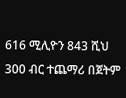616 ሚሊዮን 843 ሺህ 300 ብር ተጨማሪ በጀትም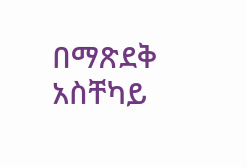በማጽደቅ አስቸካይ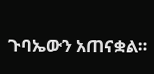ጉባኤውን አጠናቋል።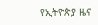የኢትዮጵያ ዜና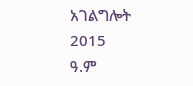አገልግሎት
2015
ዓ.ም